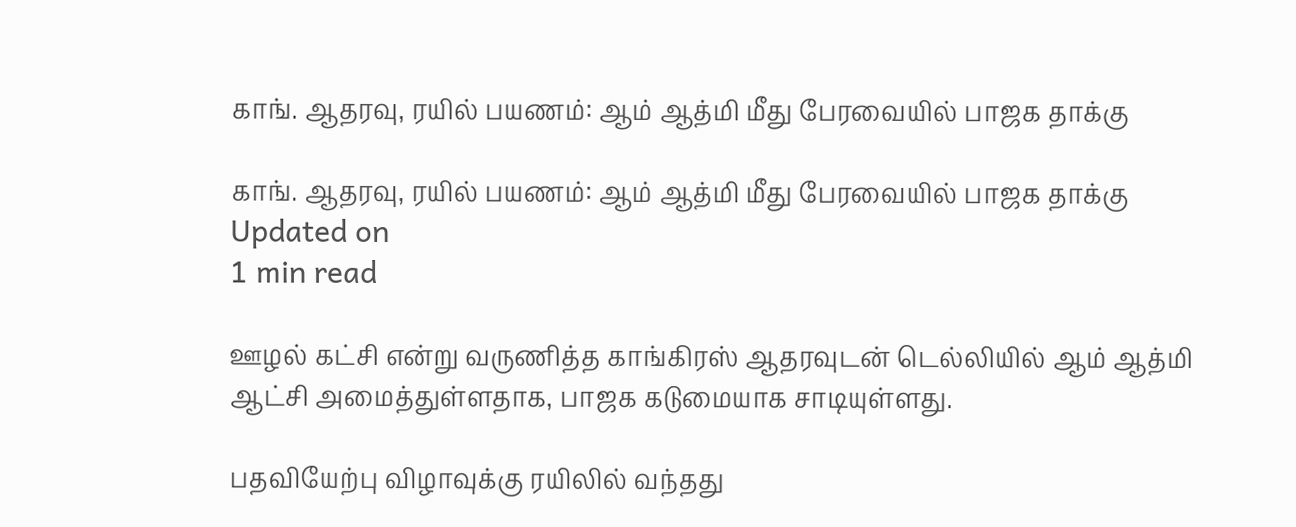காங். ஆதரவு, ரயில் பயணம்: ஆம் ஆத்மி மீது பேரவையில் பாஜக தாக்கு

காங். ஆதரவு, ரயில் பயணம்: ஆம் ஆத்மி மீது பேரவையில் பாஜக தாக்கு
Updated on
1 min read

ஊழல் கட்சி என்று வருணித்த காங்கிரஸ் ஆதரவுடன் டெல்லியில் ஆம் ஆத்மி ஆட்சி அமைத்துள்ளதாக, பாஜக கடுமையாக சாடியுள்ளது.

பதவியேற்பு விழாவுக்கு ரயிலில் வந்தது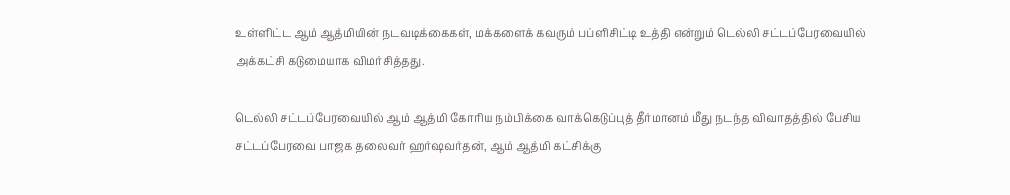உள்ளிட்ட ஆம் ஆத்மியின் நடவடிக்கைகள், மக்களைக் கவரும் பப்ளிசிட்டி உத்தி என்றும் டெல்லி சட்டப்பேரவையில் அக்கட்சி கடுமையாக விமர்சித்தது.

டெல்லி சட்டப்பேரவையில் ஆம் ஆத்மி கோரிய நம்பிக்கை வாக்கெடுப்புத் தீர்மானம் மீது நடந்த விவாதத்தில் பேசிய சட்டப்பேரவை பாஜக தலைவர் ஹர்ஷவர்தன், ஆம் ஆத்மி கட்சிக்கு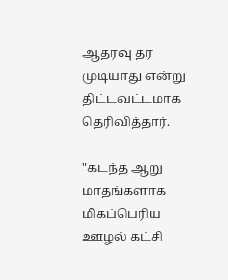ஆதரவு தர முடியாது என்று திட்டவட்டமாக தெரிவித்தார்.

"கடந்த ஆறு மாதங்களாக மிகப்பெரிய ஊழல் கட்சி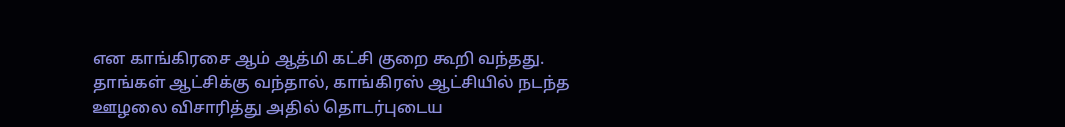என காங்கிரசை ஆம் ஆத்மி கட்சி குறை கூறி வந்தது. தாங்கள் ஆட்சிக்கு வந்தால், காங்கிரஸ் ஆட்சியில் நடந்த ஊழலை விசாரித்து அதில் தொடர்புடைய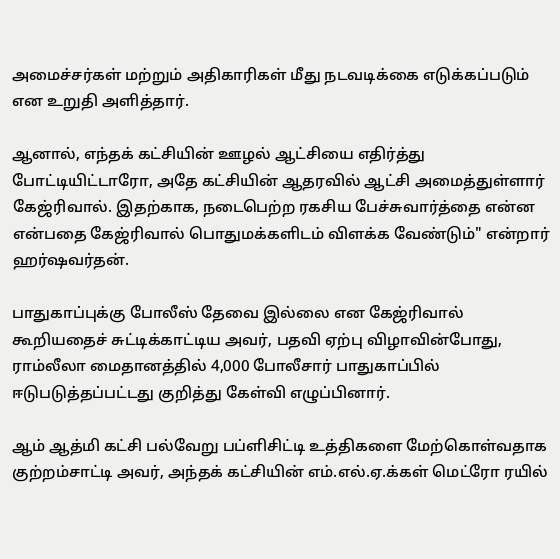அமைச்சர்கள் மற்றும் அதிகாரிகள் மீது நடவடிக்கை எடுக்கப்படும் என உறுதி அளித்தார்.

ஆனால், எந்தக் கட்சியின் ஊழல் ஆட்சியை எதிர்த்து போட்டியிட்டாரோ, அதே கட்சியின் ஆதரவில் ஆட்சி அமைத்துள்ளார் கேஜ்ரிவால். இதற்காக, நடைபெற்ற ரகசிய பேச்சுவார்த்தை என்ன என்பதை கேஜ்ரிவால் பொதுமக்களிடம் விளக்க வேண்டும்" என்றார் ஹர்ஷவர்தன்.

பாதுகாப்புக்கு போலீஸ் தேவை இல்லை என கேஜ்ரிவால் கூறியதைச் சுட்டிக்காட்டிய அவர், பதவி ஏற்பு விழாவின்போது, ராம்லீலா மைதானத்தில் 4,000 போலீசார் பாதுகாப்பில் ஈடுபடுத்தப்பட்டது குறித்து கேள்வி எழுப்பினார்.

ஆம் ஆத்மி கட்சி பல்வேறு பப்ளிசிட்டி உத்திகளை மேற்கொள்வதாக குற்றம்சாட்டி அவர், அந்தக் கட்சியின் எம்.எல்.ஏ.க்கள் மெட்ரோ ரயில்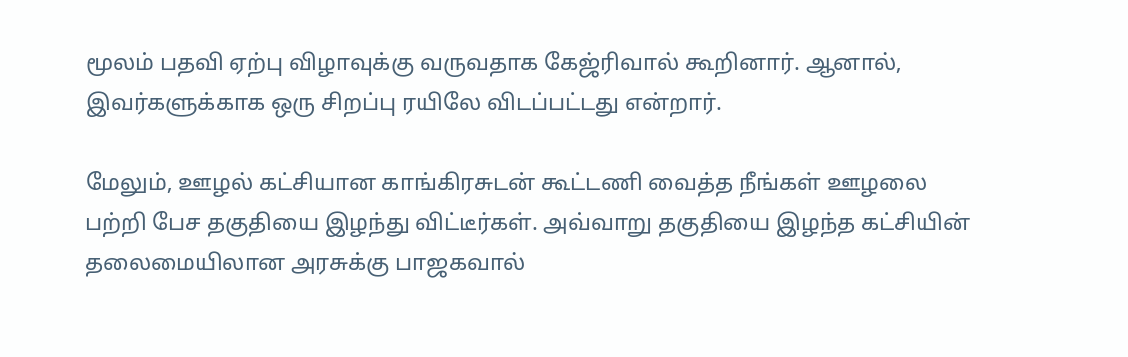மூலம் பதவி ஏற்பு விழாவுக்கு வருவதாக கேஜ்ரிவால் கூறினார். ஆனால், இவர்களுக்காக ஒரு சிறப்பு ரயிலே விடப்பட்டது என்றார்.

மேலும், ஊழல் கட்சியான காங்கிரசுடன் கூட்டணி வைத்த நீங்கள் ஊழலை பற்றி பேச தகுதியை இழந்து விட்டீர்கள். அவ்வாறு தகுதியை இழந்த கட்சியின் தலைமையிலான அரசுக்கு பாஜகவால்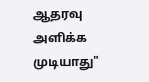ஆதரவு அளிக்க முடியாது"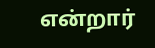என்றார்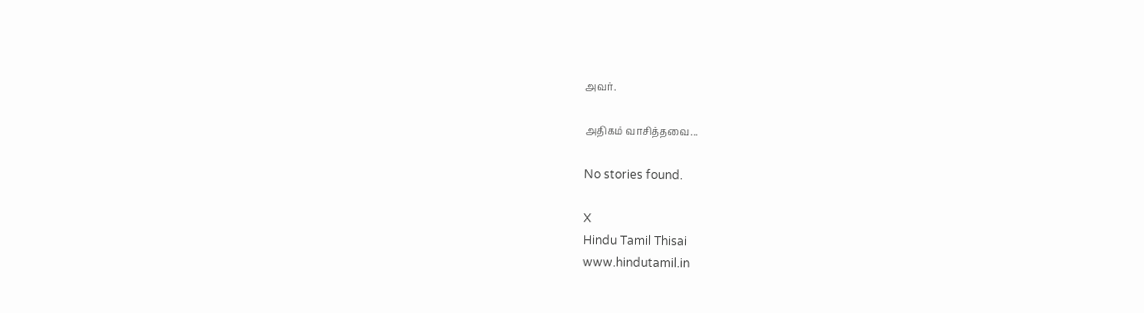அவர்.

அதிகம் வாசித்தவை...

No stories found.

X
Hindu Tamil Thisai
www.hindutamil.in